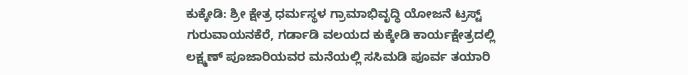ಕುಕ್ಕೇಡಿ: ಶ್ರೀ ಕ್ಷೇತ್ರ ಧರ್ಮಸ್ಥಳ ಗ್ರಾಮಾಭಿವೃದ್ಧಿ ಯೋಜನೆ ಟ್ರಸ್ಟ್ ಗುರುವಾಯನಕೆರೆ, ಗರ್ಡಾಡಿ ವಲಯದ ಕುಕ್ಕೇಡಿ ಕಾರ್ಯಕ್ಷೇತ್ರದಲ್ಲಿ ಲಕ್ಷ್ಮಣ್ ಪೂಜಾರಿಯವರ ಮನೆಯಲ್ಲಿ ಸಸಿಮಡಿ ಪೂರ್ವ ತಯಾರಿ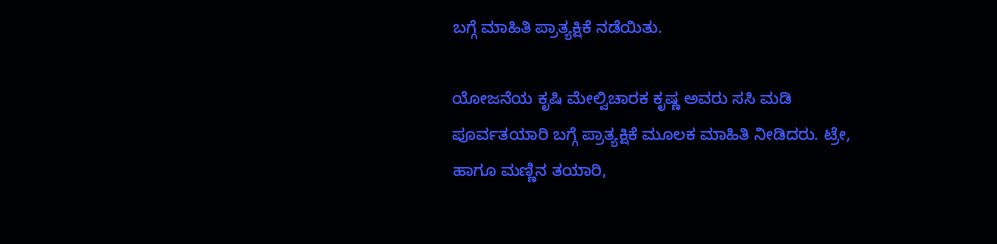ಬಗ್ಗೆ ಮಾಹಿತಿ ಪ್ರಾತ್ಯಕ್ಷಿಕೆ ನಡೆಯಿತು.

ಯೋಜನೆಯ ಕೃಷಿ ಮೇಲ್ವಿಚಾರಕ ಕೃಷ್ಣ ಅವರು ಸಸಿ ಮಡಿ ಪೂರ್ವತಯಾರಿ ಬಗ್ಗೆ ಪ್ರಾತ್ಯಕ್ಷಿಕೆ ಮೂಲಕ ಮಾಹಿತಿ ನೀಡಿದರು. ಟ್ರೇ, ಹಾಗೂ ಮಣ್ಣಿನ ತಯಾರಿ,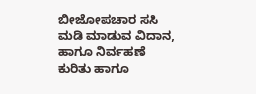ಬೀಜೋಪಚಾರ ಸಸಿ ಮಡಿ ಮಾಡುವ ವಿದಾನ, ಹಾಗೂ ನಿರ್ವಹಣೆ ಕುರಿತು ಹಾಗೂ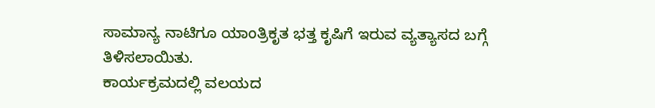ಸಾಮಾನ್ಯ ನಾಟಿಗೂ ಯಾಂತ್ರಿಕೃತ ಭತ್ತ ಕೃಷಿಗೆ ಇರುವ ವ್ಯತ್ಯಾಸದ ಬಗ್ಗೆ ತಿಳಿಸಲಾಯಿತು.
ಕಾರ್ಯಕ್ರಮದಲ್ಲಿ ವಲಯದ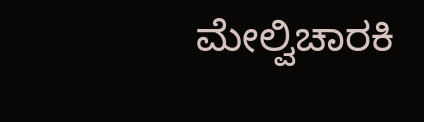ಮೇಲ್ವಿಚಾರಕಿ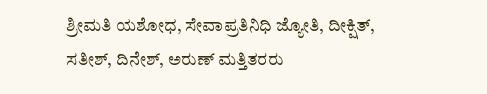ಶ್ರೀಮತಿ ಯಶೋಧ, ಸೇವಾಪ್ರತಿನಿಧಿ ಜ್ಯೋತಿ, ದೀಕ್ಷಿತ್, ಸತೀಶ್, ದಿನೇಶ್, ಅರುಣ್ ಮತ್ತಿತರರು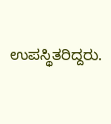ಉಪಸ್ಥಿತರಿದ್ದರು.